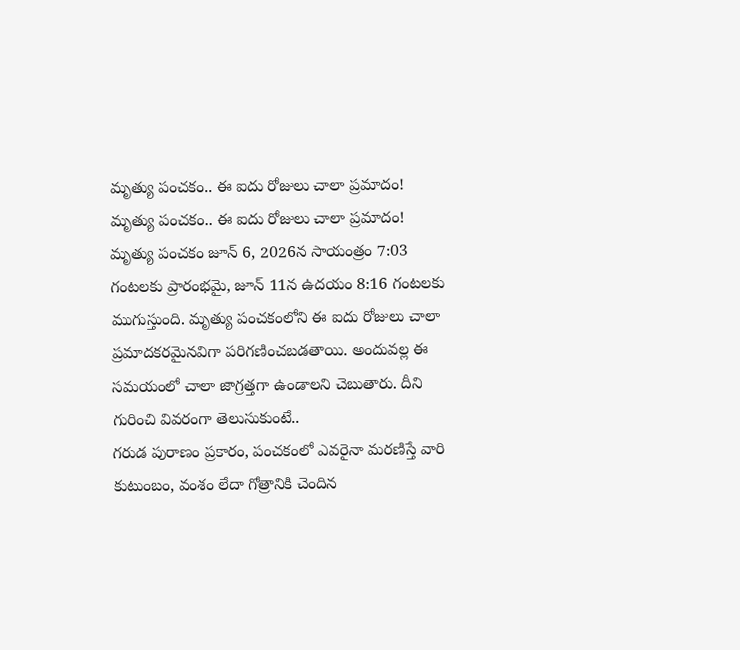మృత్యు పంచకం.. ఈ ఐదు రోజులు చాలా ప్రమాదం!
మృత్యు పంచకం.. ఈ ఐదు రోజులు చాలా ప్రమాదం!
మృత్యు పంచకం జూన్ 6, 2026న సాయంత్రం 7:03 గంటలకు ప్రారంభమై, జూన్ 11న ఉదయం 8:16 గంటలకు ముగుస్తుంది. మృత్యు పంచకంలోని ఈ ఐదు రోజులు చాలా ప్రమాదకరమైనవిగా పరిగణించబడతాయి. అందువల్ల ఈ సమయంలో చాలా జాగ్రత్తగా ఉండాలని చెబుతారు. దీని గురించి వివరంగా తెలుసుకుంటే..
గరుడ పురాణం ప్రకారం, పంచకంలో ఎవరైనా మరణిస్తే వారి కుటుంబం, వంశం లేదా గోత్రానికి చెందిన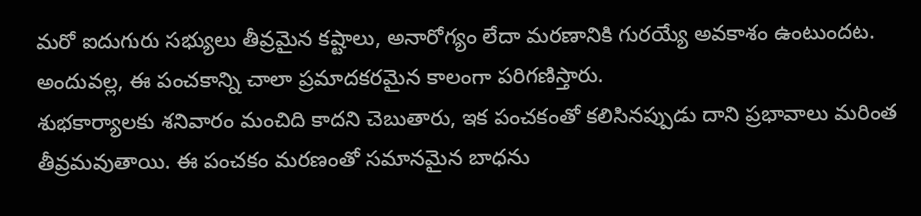మరో ఐదుగురు సభ్యులు తీవ్రమైన కష్టాలు, అనారోగ్యం లేదా మరణానికి గురయ్యే అవకాశం ఉంటుందట. అందువల్ల, ఈ పంచకాన్ని చాలా ప్రమాదకరమైన కాలంగా పరిగణిస్తారు.
శుభకార్యాలకు శనివారం మంచిది కాదని చెబుతారు, ఇక పంచకంతో కలిసినప్పుడు దాని ప్రభావాలు మరింత తీవ్రమవుతాయి. ఈ పంచకం మరణంతో సమానమైన బాధను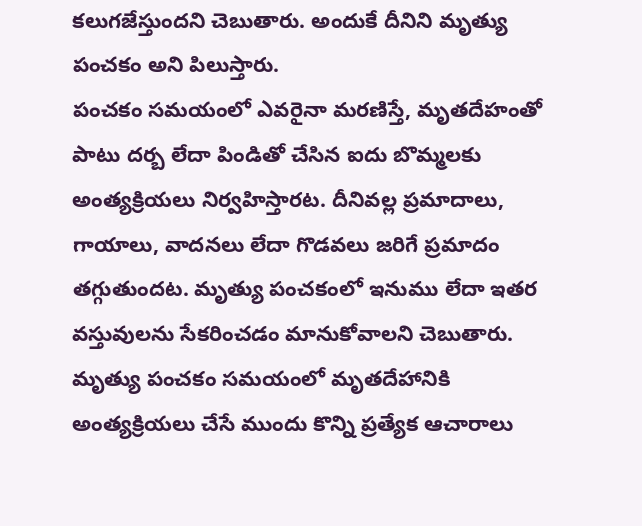కలుగజేస్తుందని చెబుతారు. అందుకే దీనిని మృత్యు పంచకం అని పిలుస్తారు.
పంచకం సమయంలో ఎవరైనా మరణిస్తే, మృతదేహంతో పాటు దర్బ లేదా పిండితో చేసిన ఐదు బొమ్మలకు అంత్యక్రియలు నిర్వహిస్తారట. దీనివల్ల ప్రమాదాలు, గాయాలు, వాదనలు లేదా గొడవలు జరిగే ప్రమాదం తగ్గుతుందట. మృత్యు పంచకంలో ఇనుము లేదా ఇతర వస్తువులను సేకరించడం మానుకోవాలని చెబుతారు.
మృత్యు పంచకం సమయంలో మృతదేహానికి అంత్యక్రియలు చేసే ముందు కొన్ని ప్రత్యేక ఆచారాలు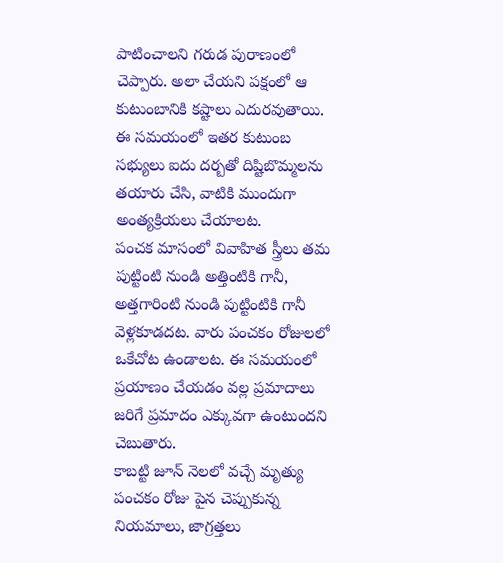పాటించాలని గరుడ పురాణంలో చెప్పారు. అలా చేయని పక్షంలో ఆ కుటుంబానికి కష్టాలు ఎదురవుతాయి. ఈ సమయంలో ఇతర కుటుంబ సభ్యులు ఐదు దర్బతో దిష్టిబొమ్మలను తయారు చేసి, వాటికి ముందుగా అంత్యక్రియలు చేయాలట.
పంచక మాసంలో వివాహిత స్త్రీలు తమ పుట్టింటి నుండి అత్తింటికి గానీ, అత్తగారింటి నుండి పుట్టింటికి గానీ వెళ్లకూడదట. వారు పంచకం రోజులలో ఒకేచోట ఉండాలట. ఈ సమయంలో ప్రయాణం చేయడం వల్ల ప్రమాదాలు జరిగే ప్రమాదం ఎక్కువగా ఉంటుందని చెబుతారు.
కాబట్టి జూన్ నెలలో వచ్చే మృత్యు పంచకం రోజు పైన చెప్పుకున్న నియమాలు, జాగ్రత్తలు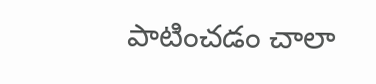పాటించడం చాలా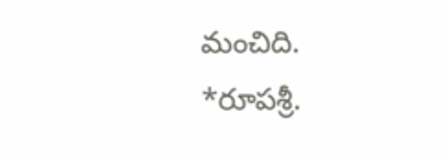మంచిది.
*రూపశ్రీ.